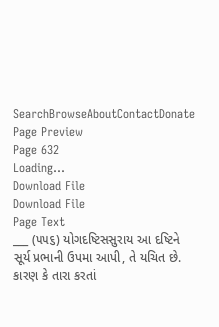SearchBrowseAboutContactDonate
Page Preview
Page 632
Loading...
Download File
Download File
Page Text
___ (૫૫૬) યોગદષ્ટિસસુરાય આ દષ્ટિને સૂર્ય પ્રભાની ઉપમા આપી, તે યચિત છે. કારણ કે તારા કરતાં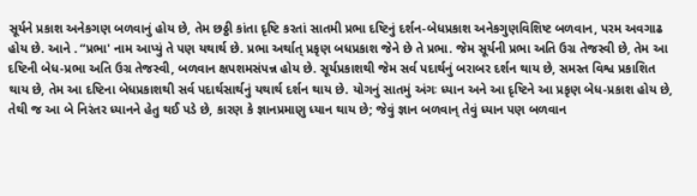સૂર્યને પ્રકાશ અનેકગણ બળવાનું હોય છે, તેમ છઠ્ઠી કાંતા દૃષ્ટિ કરતાં સાતમી પ્રભા દષ્ટિનું દર્શન-બેધપ્રકાશ અનેકગુણવિશિષ્ટ બળવાન, પરમ અવગાઢ હોય છે. આને . “પ્રભા' નામ આપ્યું તે પણ યથાર્થ છે. પ્રભા અર્થાત્ પ્રકૃણ બધપ્રકાશ જેને છે તે પ્રભા. જેમ સૂર્યની પ્રભા અતિ ઉગ્ર તેજસ્વી છે, તેમ આ દષ્ટિની બેધ-પ્રભા અતિ ઉગ્ર તેજસ્વી, બળવાન ક્ષપશમસંપન્ન હોય છે. સૂર્યપ્રકાશથી જેમ સર્વ પદાર્થનું બરાબર દર્શન થાય છે, સમસ્ત વિશ્વ પ્રકાશિત થાય છે, તેમ આ દષ્ટિના બેધપ્રકાશથી સર્વ પદાર્થસાર્થનું યથાર્થ દર્શન થાય છે. યોગનું સાતમું અંગઃ ધ્યાન અને આ દૃષ્ટિને આ પ્રકૃણ બેધ-પ્રકાશ હોય છે, તેથી જ આ બે નિરંતર ધ્યાનને હેતુ થઈ પડે છે, કારણ કે જ્ઞાનપ્રમાણુ ધ્યાન થાય છે; જેવું જ્ઞાન બળવાન્ તેવું ધ્યાન પણ બળવાન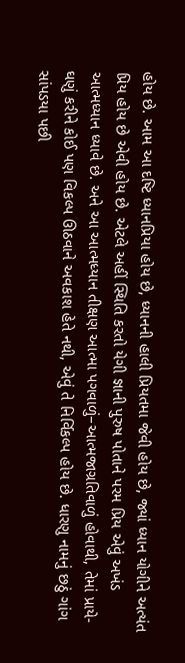હોય છે. આમ આ દષ્ટિ ધ્યાનપ્રિયા હોય છે, ધ્યાનની હાલી પ્રિયતમા જેવી હોય છે, જ્યાં ધ્યાન યોગીને અત્યંત પ્રિય હોય છે એવી હોય છે. એટલે અહીં સ્થિતિ કરતો યેગી જ્ઞાની પુરુષ પોતાને પરમ પ્રિય એવું અખંડ આત્મધ્યાન ધ્યાવે છે. અને આ આત્મધ્યાન તીક્ષણ આત્મા પગવાળું–આત્મજાગ્રતિવાળું હોવાથી, તેમાં પ્રાયે-ઘણું કરીને કોઈ પણ વિકલ્પ ઊઠવાને અવકાશ હેતે નથી, એવું તે નિર્વિકલ્પ હોય છે. ધારણુ નામનું છઠું ગાંગ સાંપડયા પછી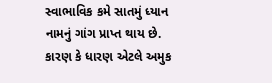સ્વાભાવિક કમે સાતમું ધ્યાન નામનું ગાંગ પ્રાપ્ત થાય છે. કારણ કે ધારણ એટલે અમુક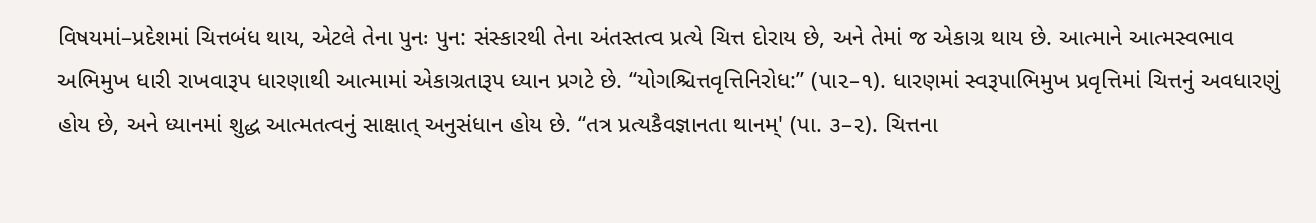વિષયમાં–પ્રદેશમાં ચિત્તબંધ થાય, એટલે તેના પુનઃ પુન: સંસ્કારથી તેના અંતસ્તત્વ પ્રત્યે ચિત્ત દોરાય છે, અને તેમાં જ એકાગ્ર થાય છે. આત્માને આત્મસ્વભાવ અભિમુખ ધારી રાખવારૂપ ધારણાથી આત્મામાં એકાગ્રતારૂપ ધ્યાન પ્રગટે છે. “યોગશ્ચિત્તવૃત્તિનિરોધ:” (પા૨–૧). ધારણમાં સ્વરૂપાભિમુખ પ્રવૃત્તિમાં ચિત્તનું અવધારણું હોય છે, અને ધ્યાનમાં શુદ્ધ આત્મતત્વનું સાક્ષાત્ અનુસંધાન હોય છે. “તત્ર પ્રત્યકૈવજ્ઞાનતા થાનમ્' (પા. ૩–૨). ચિત્તના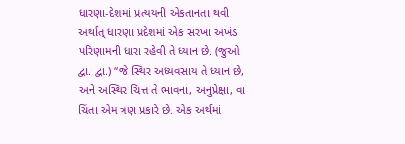ધારણા-દેશમાં પ્રત્યયની એકતાનતા થવી અર્થાત્ ધારણા પ્રદેશમાં એક સરખા અખંડ પરિણામની ધારા રહેવી તે ધ્યાન છે. (જુઓ દ્વા. દ્વા.) “જે સ્થિર અધ્યવસાય તે ધ્યાન છે, અને અસ્થિર ચિત્ત તે ભાવના, અનુપ્રેક્ષા, વા ચિંતા એમ ત્રણ પ્રકારે છે. એક અર્થમાં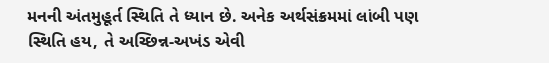મનની અંતમુહૂર્ત સ્થિતિ તે ધ્યાન છે. અનેક અર્થસંક્રમમાં લાંબી પણ સ્થિતિ હય, તે અચ્છિન્ન-અખંડ એવી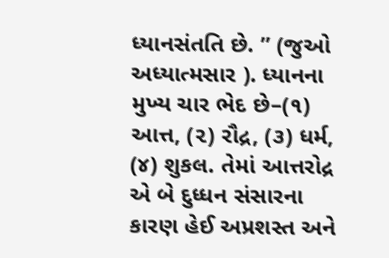ધ્યાનસંતતિ છે. ” (જુઓ અધ્યાત્મસાર ). ધ્યાનના મુખ્ય ચાર ભેદ છે–(૧) આત્ત, (૨) રૌદ્ર, (૩) ધર્મ, (૪) શુકલ. તેમાં આત્તરોદ્ર એ બે દુધ્ધન સંસારના કારણ હેઈ અપ્રશસ્ત અને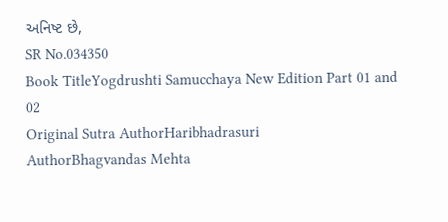અનિષ્ટ છે,
SR No.034350
Book TitleYogdrushti Samucchaya New Edition Part 01 and 02
Original Sutra AuthorHaribhadrasuri
AuthorBhagvandas Mehta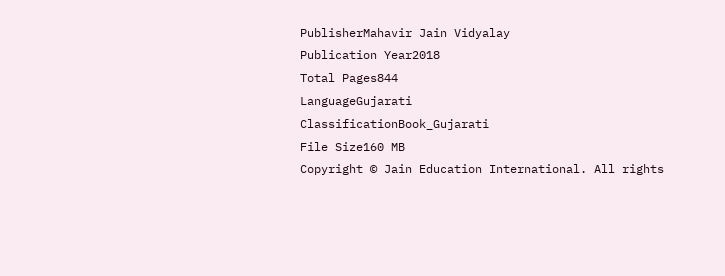PublisherMahavir Jain Vidyalay
Publication Year2018
Total Pages844
LanguageGujarati
ClassificationBook_Gujarati
File Size160 MB
Copyright © Jain Education International. All rights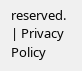reserved. | Privacy Policy